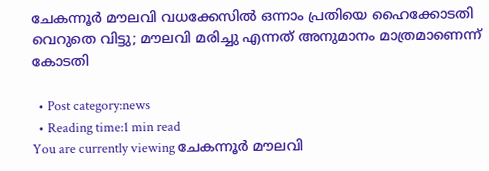ചേകന്നൂര്‍ മൗലവി വധക്കേസില്‍ ഒന്നാം പ്രതിയെ ഹൈക്കോടതി വെറുതെ വിട്ടു; മൗലവി മരിച്ചു എന്നത് അനുമാനം മാത്രമാണെന്ന് കോടതി

  • Post category:news
  • Reading time:1 min read
You are currently viewing ചേകന്നൂര്‍ മൗലവി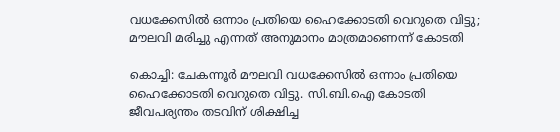വധക്കേസില്‍ ഒന്നാം പ്രതിയെ ഹൈക്കോടതി വെറുതെ വിട്ടു; മൗലവി മരിച്ചു എന്നത് അനുമാനം മാത്രമാണെന്ന് കോടതി

കൊച്ചി: ചേകന്നൂര്‍ മൗലവി വധക്കേസില്‍ ഒന്നാം പ്രതിയെ ഹൈക്കോടതി വെറുതെ വിട്ടു. സി.ബി.ഐ കോടതി ജീവപര്യന്തം തടവിന് ശിക്ഷിച്ച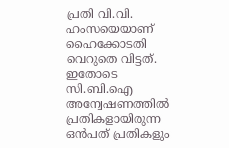പ്രതി വി.വി. ഹംസയെയാണ് ഹൈക്കോടതി വെറുതെ വിട്ടത്. ഇതോടെ സി.ബി.ഐ അന്വേഷണത്തില്‍ പ്രതികളായിരുന്ന ഒന്‍പത് പ്രതികളും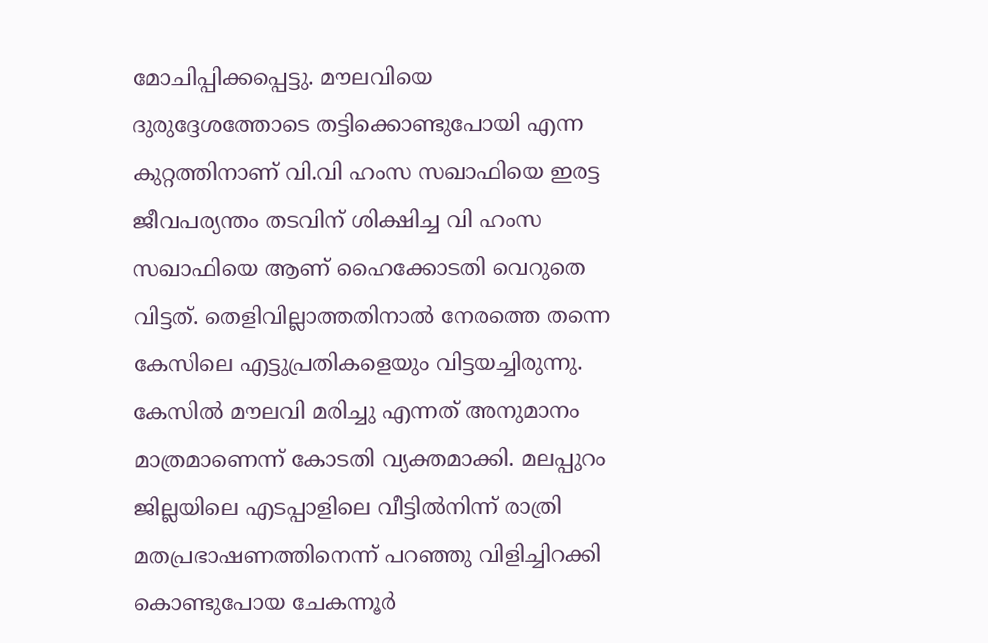മോചിപ്പിക്കപ്പെട്ടു. മൗലവിയെ ദുരുദ്ദേശത്തോടെ തട്ടിക്കൊണ്ടുപോയി എന്ന കുറ്റത്തിനാണ് വി.വി ഹംസ സഖാഫിയെ ഇരട്ട ജീവപര്യന്തം തടവിന് ശിക്ഷിച്ച വി ഹംസ സഖാഫിയെ ആണ് ഹൈക്കോടതി വെറുതെ വിട്ടത്. തെളിവില്ലാത്തതിനാല്‍ നേരത്തെ തന്നെ കേസിലെ എട്ടുപ്രതികളെയും വിട്ടയച്ചിരുന്നു. കേസില്‍ മൗലവി മരിച്ചു എന്നത് അനുമാനം മാത്രമാണെന്ന് കോടതി വ്യക്തമാക്കി. മലപ്പുറം ജില്ലയിലെ എടപ്പാളിലെ വീട്ടില്‍നിന്ന് രാത്രി മതപ്രഭാഷണത്തിനെന്ന് പറഞ്ഞു വിളിച്ചിറക്കി കൊണ്ടുപോയ ചേകന്നൂര്‍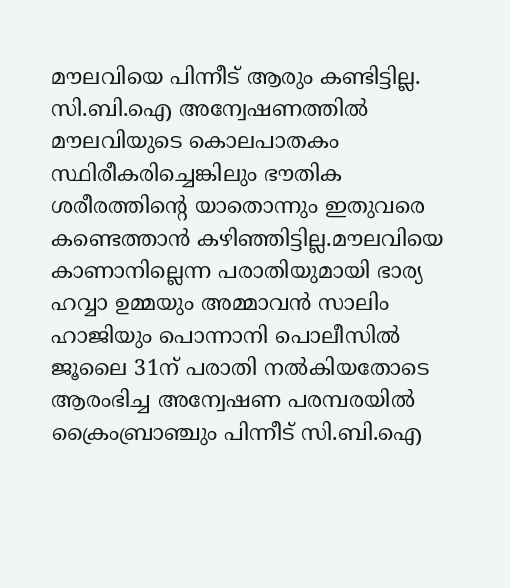മൗലവിയെ പിന്നീട് ആരും കണ്ടിട്ടില്ല. സി.ബി.ഐ അന്വേഷണത്തില്‍ മൗലവിയുടെ കൊലപാതകം സ്ഥിരീകരിച്ചെങ്കിലും ഭൗതിക ശരീരത്തിന്റെ യാതൊന്നും ഇതുവരെ കണ്ടെത്താന്‍ കഴിഞ്ഞിട്ടില്ല.മൗലവിയെ കാണാനില്ലെന്ന പരാതിയുമായി ഭാര്യ ഹവ്വാ ഉമ്മയും അമ്മാവന്‍ സാലിം ഹാജിയും പൊന്നാനി പൊലീസില്‍ ജൂലൈ 31ന് പരാതി നല്‍കിയതോടെ ആരംഭിച്ച അന്വേഷണ പരമ്പരയില്‍ ക്രൈംബ്രാഞ്ചും പിന്നീട് സി.ബി.ഐ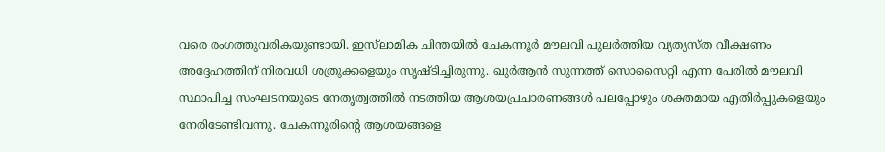വരെ രംഗത്തുവരികയുണ്ടായി. ഇസ്‌ലാമിക ചിന്തയില്‍ ചേകന്നൂര്‍ മൗലവി പുലര്‍ത്തിയ വ്യത്യസ്ത വീക്ഷണം അദ്ദേഹത്തിന് നിരവധി ശത്രുക്കളെയും സൃഷ്ടിച്ചിരുന്നു. ഖുര്‍ആന്‍ സുന്നത്ത് സൊസൈറ്റി എന്ന പേരില്‍ മൗലവി സ്ഥാപിച്ച സംഘടനയുടെ നേതൃത്വത്തില്‍ നടത്തിയ ആശയപ്രചാരണങ്ങള്‍ പലപ്പോഴും ശക്തമായ എതിര്‍പ്പുകളെയും നേരിടേണ്ടിവന്നു. ചേകന്നൂരിന്റെ ആശയങ്ങളെ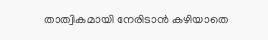താത്വികമായി നേരിടാന്‍ കഴിയാതെ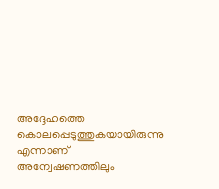അദ്ദേഹത്തെ കൊലപ്പെടുത്തുകയായിരുന്നു എന്നാണ് അന്വേഷണത്തിലും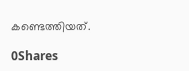കണ്ടെത്തിയത്.

0Shares